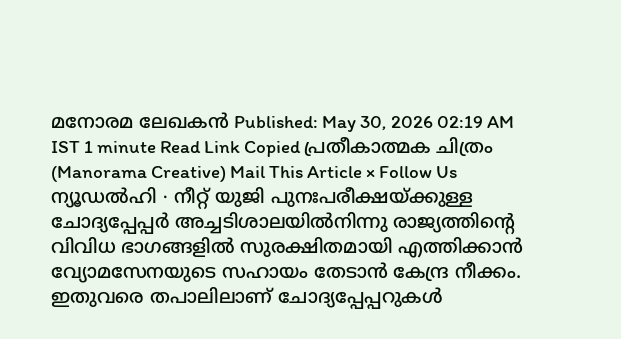മനോരമ ലേഖകൻ Published: May 30, 2026 02:19 AM IST 1 minute Read Link Copied പ്രതീകാത്മക ചിത്രം (Manorama Creative) Mail This Article × Follow Us ന്യൂഡൽഹി ∙ നീറ്റ് യുജി പുനഃപരീക്ഷയ്ക്കുള്ള ചോദ്യപ്പേപ്പർ അച്ചടിശാലയിൽനിന്നു രാജ്യത്തിന്റെ വിവിധ ഭാഗങ്ങളിൽ സുരക്ഷിതമായി എത്തിക്കാൻ വ്യോമസേനയുടെ സഹായം തേടാൻ കേന്ദ്ര നീക്കം. ഇതുവരെ തപാലിലാണ് ചോദ്യപ്പേപ്പറുകൾ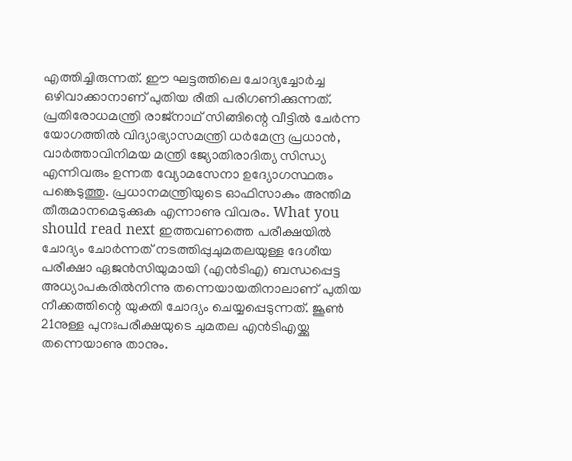എത്തിച്ചിരുന്നത്. ഈ ഘട്ടത്തിലെ ചോദ്യച്ചോർച്ച ഒഴിവാക്കാനാണ് പുതിയ രീതി പരിഗണിക്കുന്നത്. പ്രതിരോധമന്ത്രി രാജ്നാഥ് സിങ്ങിന്റെ വീട്ടിൽ ചേർന്ന യോഗത്തിൽ വിദ്യാഭ്യാസമന്ത്രി ധർമേന്ദ്ര പ്രധാൻ, വാർത്താവിനിമയ മന്ത്രി ജ്യോതിരാദിത്യ സിന്ധ്യ എന്നിവരും ഉന്നത വ്യോമസേനാ ഉദ്യോഗസ്ഥരും പങ്കെടുത്തു. പ്രധാനമന്ത്രിയുടെ ഓഫിസാകും അന്തിമ തീരുമാനമെടുക്കുക എന്നാണു വിവരം. What you should read next ഇത്തവണത്തെ പരീക്ഷയിൽ ചോദ്യം ചോർന്നത് നടത്തിപ്പുചുമതലയുള്ള ദേശീയ പരീക്ഷാ ഏജൻസിയുമായി (എൻടിഎ) ബന്ധപ്പെട്ട അധ്യാപകരിൽനിന്നു തന്നെയായതിനാലാണ് പുതിയ നീക്കത്തിന്റെ യുക്തി ചോദ്യം ചെയ്യപ്പെടുന്നത്. ജൂൺ 21നുള്ള പുനഃപരീക്ഷയുടെ ചുമതല എൻടിഎയ്ക്കു തന്നെയാണു താനും.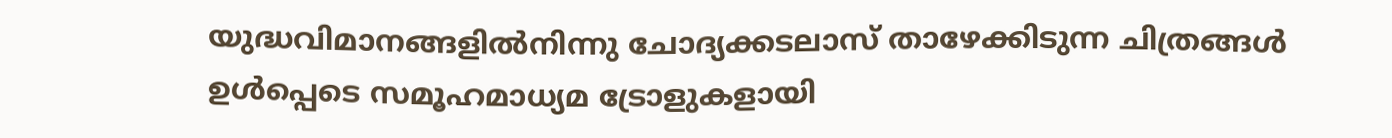യുദ്ധവിമാനങ്ങളിൽനിന്നു ചോദ്യക്കടലാസ് താഴേക്കിടുന്ന ചിത്രങ്ങൾ ഉൾപ്പെടെ സമൂഹമാധ്യമ ട്രോളുകളായി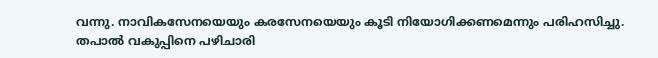വന്നു. നാവികസേനയെയും കരസേനയെയും കൂടി നിയോഗിക്കണമെന്നും പരിഹസിച്ചു. തപാൽ വകുപ്പിനെ പഴിചാരി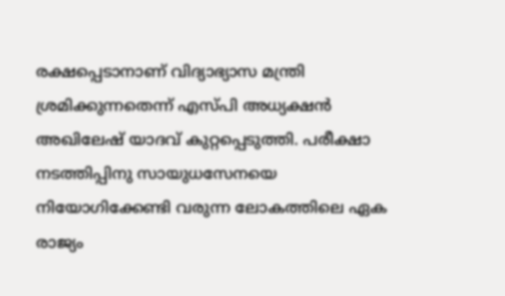രക്ഷപ്പെടാനാണ് വിദ്യാഭ്യാസ മന്ത്രി ശ്രമിക്കുന്നതെന്ന് എസ്പി അധ്യക്ഷൻ അഖിലേഷ് യാദവ് കുറ്റപ്പെടുത്തി. പരീക്ഷാ നടത്തിപ്പിനു സായുധസേനയെ നിയോഗിക്കേണ്ടി വരുന്ന ലോകത്തിലെ ഏക രാജ്യം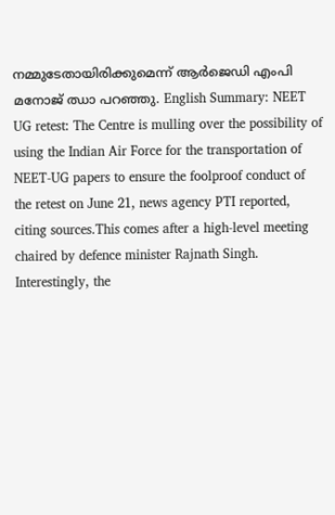നമ്മുടേതായിരിക്കുമെന്ന് ആർജെഡി എംപി മനോജ് ഝാ പറഞ്ഞു. English Summary: NEET UG retest: The Centre is mulling over the possibility of using the Indian Air Force for the transportation of NEET-UG papers to ensure the foolproof conduct of the retest on June 21, news agency PTI reported, citing sources.This comes after a high-level meeting chaired by defence minister Rajnath Singh. Interestingly, the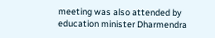meeting was also attended by education minister Dharmendra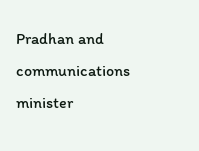Pradhan and communications minister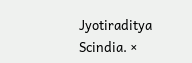Jyotiraditya Scindia. ×